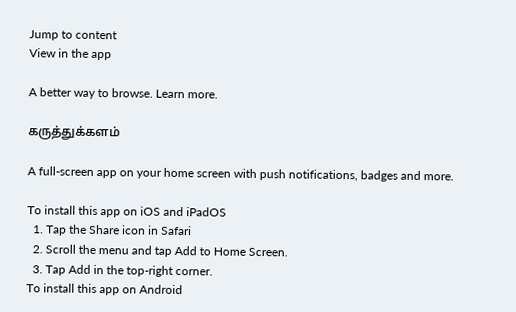Jump to content
View in the app

A better way to browse. Learn more.

கருத்துக்களம்

A full-screen app on your home screen with push notifications, badges and more.

To install this app on iOS and iPadOS
  1. Tap the Share icon in Safari
  2. Scroll the menu and tap Add to Home Screen.
  3. Tap Add in the top-right corner.
To install this app on Android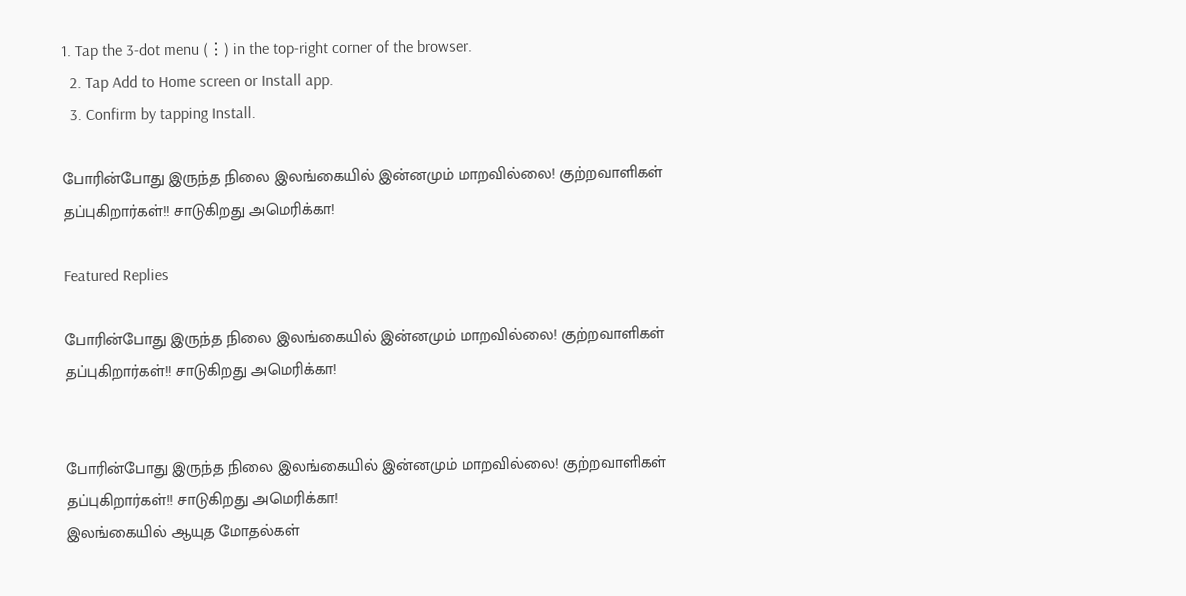1. Tap the 3-dot menu (⋮) in the top-right corner of the browser.
  2. Tap Add to Home screen or Install app.
  3. Confirm by tapping Install.

போரின்போது இருந்த நிலை இலங்கையில் இன்னமும் மாறவில்லை! குற்றவாளிகள் தப்புகிறார்கள்!! சாடுகிறது அமெரிக்கா!

Featured Replies

போரின்போது இருந்த நிலை இலங்கையில் இன்னமும் மாறவில்லை! குற்றவாளிகள் தப்புகிறார்கள்!! சாடுகிறது அமெரிக்கா!


போரின்போது இருந்த நிலை இலங்கையில் இன்னமும் மாறவில்லை! குற்றவாளிகள் தப்புகிறார்கள்!! சாடுகிறது அமெரிக்கா!
இலங்கையில் ஆயுத மோதல்கள்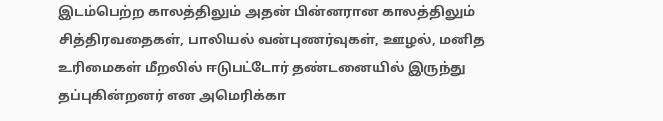இடம்பெற்ற காலத்திலும் அதன் பின்னரான காலத்திலும் சித்திரவதைகள், பாலியல் வன்புணர்வுகள், ஊழல், மனித உரிமைகள் மீறலில் ஈடுபட்டோர் தண்டனையில் இருந்து தப்புகின்றனர் என அமெரிக்கா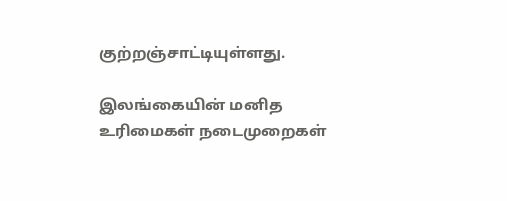குற்றஞ்சாட்டியுள்ளது.

இலங்கையின் மனித உரிமைகள் நடைமுறைகள்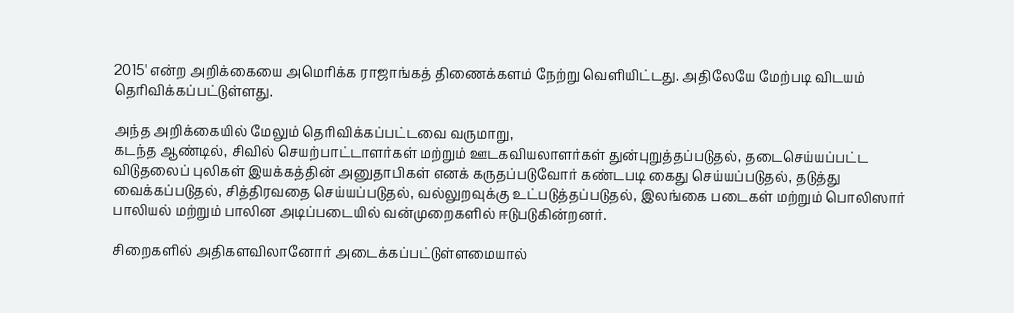2015' என்ற அறிக்கையை அமெரிக்க ராஜாங்கத் திணைக்களம் நேற்று வெளியிட்டது. அதிலேயே மேற்படி விடயம் தெரிவிக்கப்பட்டுள்ளது.

அந்த அறிக்கையில் மேலும் தெரிவிக்கப்பட்டவை வருமாறு,
கடந்த ஆண்டில், சிவில் செயற்பாட்டாளர்கள் மற்றும் ஊடகவியலாளர்கள் துன்புறுத்தப்படுதல், தடைசெய்யப்பட்ட விடுதலைப் புலிகள் இயக்கத்தின் அனுதாபிகள் எனக் கருதப்படுவோர் கண்டபடி கைது செய்யப்படுதல், தடுத்து வைக்கப்படுதல், சித்திரவதை செய்யப்படுதல், வல்லுறவுக்கு உட்படுத்தப்படுதல், இலங்கை படைகள் மற்றும் பொலிஸார் பாலியல் மற்றும் பாலின அடிப்படையில் வன்முறைகளில் ஈடுபடுகின்றனர்.

சிறைகளில் அதிகளவிலானோர் அடைக்கப்பட்டுள்ளமையால்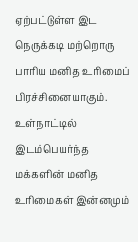ஏற்பட்டுள்ள இட நெருக்கடி மற்றொரு பாரிய மனித உரிமைப் பிரச்சினையாகும். உள்நாட்டில் இடம்பெயர்ந்த மக்களின் மனித உரிமைகள் இன்னமும்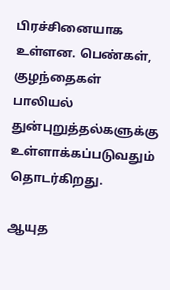பிரச்சினையாக உள்ளன. பெண்கள், குழந்தைகள் பாலியல் துன்புறுத்தல்களுக்கு உள்ளாக்கப்படுவதும் தொடர்கிறது.

ஆயுத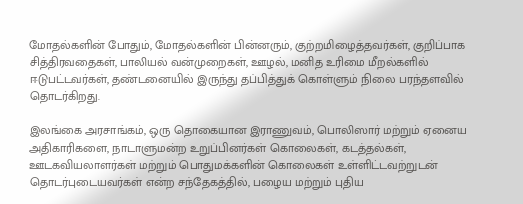மோதல்களின் போதும், மோதல்களின் பின்னரும், குற்றமிழைத்தவர்கள், குறிப்பாக சித்திரவதைகள், பாலியல் வன்முறைகள், ஊழல், மனித உரிமை மீறல்களில் ஈடுபட்டவர்கள், தண்டனையில் இருந்து தப்பித்துக் கொள்ளும் நிலை பரந்தளவில் தொடர்கிறது.

இலங்கை அரசாங்கம், ஒரு தொகையான இராணுவம், பொலிஸார் மற்றும் ஏனைய அதிகாரிகளை, நாடாளுமன்ற உறுப்பினர்கள் கொலைகள், கடத்தல்கள், ஊடகவியலாளர்கள் மற்றும் பொதுமக்களின் கொலைகள் உள்ளிட்டவற்றுடன் தொடர்புடையவர்கள் என்ற சந்தேகத்தில், பழைய மற்றும் புதிய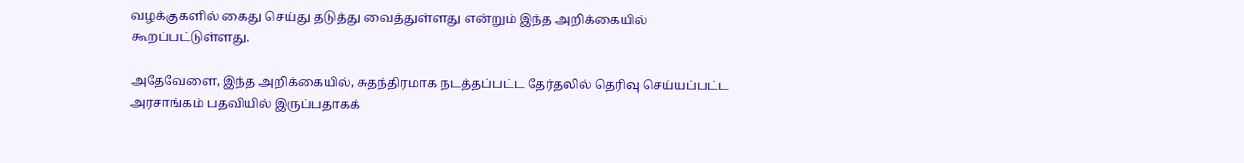வழக்குகளில் கைது செய்து தடுத்து வைத்துள்ளது என்றும் இந்த அறிக்கையில் கூறப்பட்டுள்ளது.

அதேவேளை, இந்த அறிக்கையில், சுதந்திரமாக நடத்தப்பட்ட தேர்தலில் தெரிவு செய்யப்பட்ட அரசாங்கம் பதவியில் இருப்பதாகக்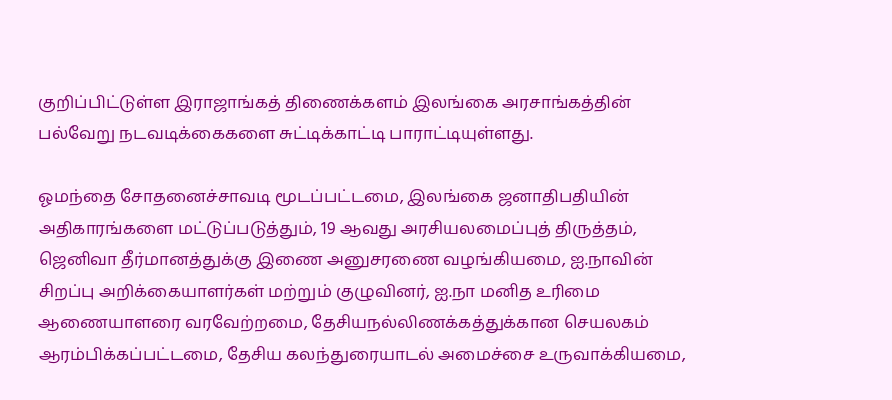குறிப்பிட்டுள்ள இராஜாங்கத் திணைக்களம் இலங்கை அரசாங்கத்தின் பல்வேறு நடவடிக்கைகளை சுட்டிக்காட்டி பாராட்டியுள்ளது.

ஓமந்தை சோதனைச்சாவடி மூடப்பட்டமை, இலங்கை ஜனாதிபதியின் அதிகாரங்களை மட்டுப்படுத்தும், 19 ஆவது அரசியலமைப்புத் திருத்தம், ஜெனிவா தீர்மானத்துக்கு இணை அனுசரணை வழங்கியமை, ஐ.நாவின் சிறப்பு அறிக்கையாளர்கள் மற்றும் குழுவினர், ஐ.நா மனித உரிமை ஆணையாளரை வரவேற்றமை, தேசியநல்லிணக்கத்துக்கான செயலகம் ஆரம்பிக்கப்பட்டமை, தேசிய கலந்துரையாடல் அமைச்சை உருவாக்கியமை,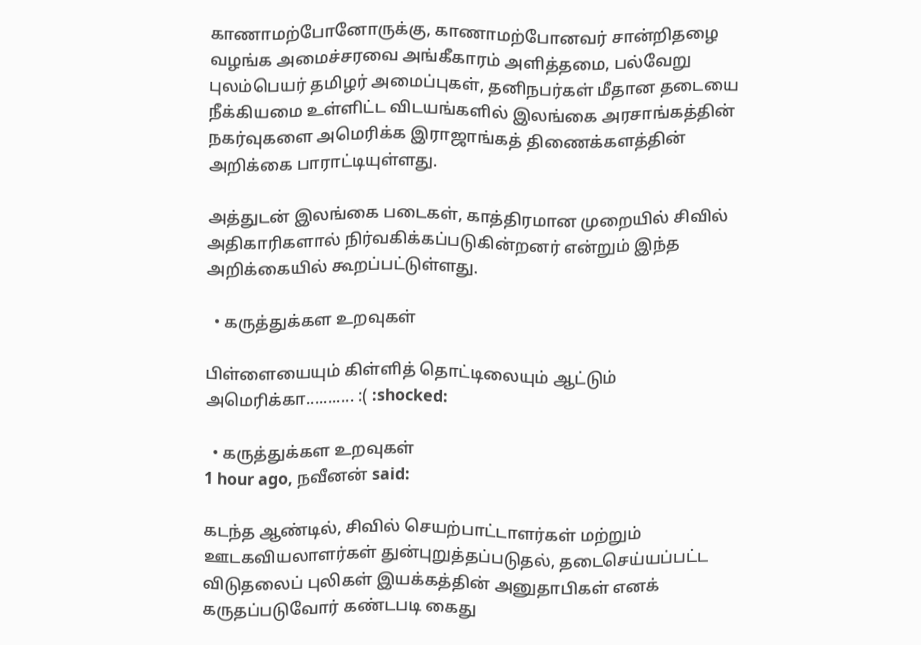காணாமற்போனோருக்கு, காணாமற்போனவர் சான்றிதழை வழங்க அமைச்சரவை அங்கீகாரம் அளித்தமை, பல்வேறு புலம்பெயர் தமிழர் அமைப்புகள், தனிநபர்கள் மீதான தடையை நீக்கியமை உள்ளிட்ட விடயங்களில் இலங்கை அரசாங்கத்தின் நகர்வுகளை அமெரிக்க இராஜாங்கத் திணைக்களத்தின் அறிக்கை பாராட்டியுள்ளது.

அத்துடன் இலங்கை படைகள், காத்திரமான முறையில் சிவில் அதிகாரிகளால் நிர்வகிக்கப்படுகின்றனர் என்றும் இந்த அறிக்கையில் கூறப்பட்டுள்ளது.

  • கருத்துக்கள உறவுகள்

பிள்ளையையும் கிள்ளித் தொட்டிலையும் ஆட்டும் அமெரிக்கா........... :( :shocked:

  • கருத்துக்கள உறவுகள்
1 hour ago, நவீனன் said:

கடந்த ஆண்டில், சிவில் செயற்பாட்டாளர்கள் மற்றும் ஊடகவியலாளர்கள் துன்புறுத்தப்படுதல், தடைசெய்யப்பட்ட விடுதலைப் புலிகள் இயக்கத்தின் அனுதாபிகள் எனக் கருதப்படுவோர் கண்டபடி கைது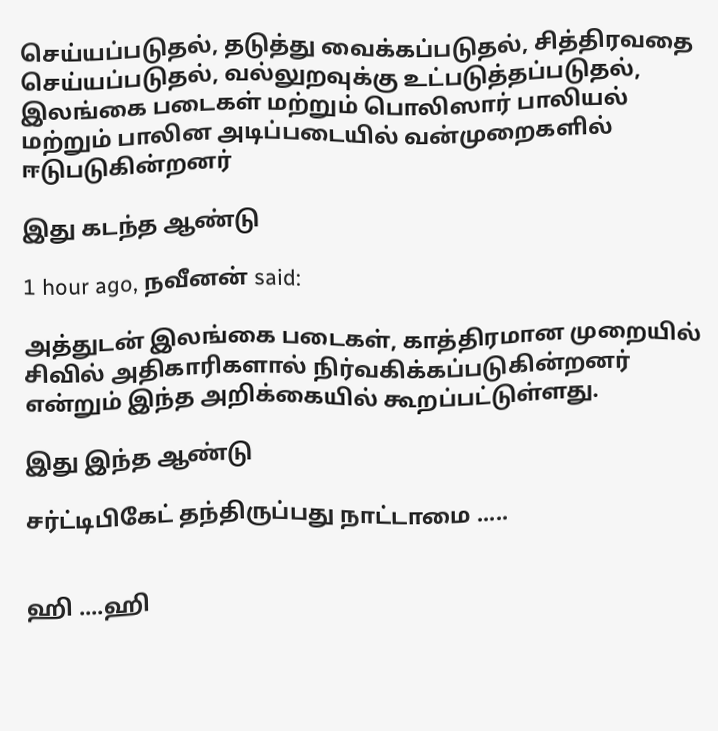செய்யப்படுதல், தடுத்து வைக்கப்படுதல், சித்திரவதை செய்யப்படுதல், வல்லுறவுக்கு உட்படுத்தப்படுதல், இலங்கை படைகள் மற்றும் பொலிஸார் பாலியல் மற்றும் பாலின அடிப்படையில் வன்முறைகளில் ஈடுபடுகின்றனர்

இது கடந்த ஆண்டு

1 hour ago, நவீனன் said:

அத்துடன் இலங்கை படைகள், காத்திரமான முறையில் சிவில் அதிகாரிகளால் நிர்வகிக்கப்படுகின்றனர் என்றும் இந்த அறிக்கையில் கூறப்பட்டுள்ளது.

இது இந்த ஆண்டு

சர்ட்டிபிகேட் தந்திருப்பது நாட்டாமை .....


ஹி ....ஹி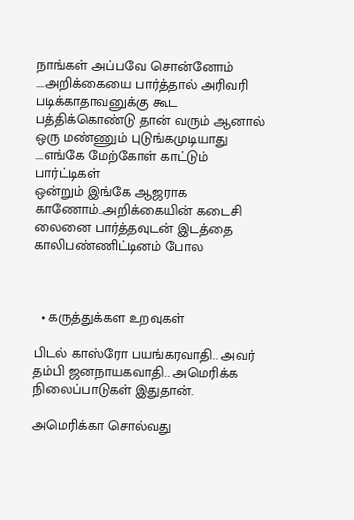நாங்கள் அப்பவே சொன்னோம் ....அறிக்கையை பார்த்தால் அரிவரி படிக்காதாவனுக்கு கூட பத்திக்கொண்டு தான் வரும் ஆனால் ஒரு மண்ணும் புடுங்கமுடியாது ....எங்கே மேற்கோள் காட்டும் பார்ட்டிகள்
ஒன்றும் இங்கே ஆஜராக காணோம்..அறிக்கையின் கடைசி லைனை பார்த்தவுடன் இடத்தை காலிபண்ணிட்டினம் போல



  • கருத்துக்கள உறவுகள்

பிடல் காஸ்ரோ பயங்கரவாதி.. அவர் தம்பி ஜனநாயகவாதி.. அமெரிக்க நிலைப்பாடுகள் இதுதான்.

அமெரிக்கா சொல்வது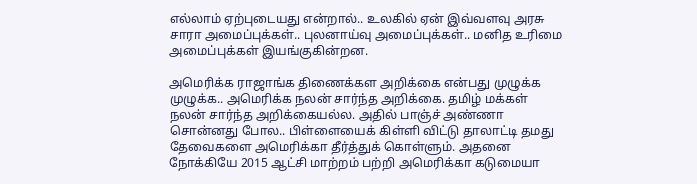எல்லாம் ஏற்புடையது என்றால்.. உலகில் ஏன் இவ்வளவு அரசு சாரா அமைப்புக்கள்.. புலனாய்வு அமைப்புக்கள்.. மனித உரிமை அமைப்புக்கள் இயங்குகின்றன.

அமெரிக்க ராஜாங்க திணைக்கள அறிக்கை என்பது முழுக்க முழுக்க.. அமெரிக்க நலன் சார்ந்த அறிக்கை. தமிழ் மக்கள் நலன் சார்ந்த அறிக்கையல்ல. அதில் பாஞ்ச் அண்ணா சொன்னது போல.. பிள்ளையைக் கிள்ளி விட்டு தாலாட்டி தமது தேவைகளை அமெரிக்கா தீர்த்துக் கொள்ளும். அதனை நோக்கியே 2015 ஆட்சி மாற்றம் பற்றி அமெரிக்கா கடுமையா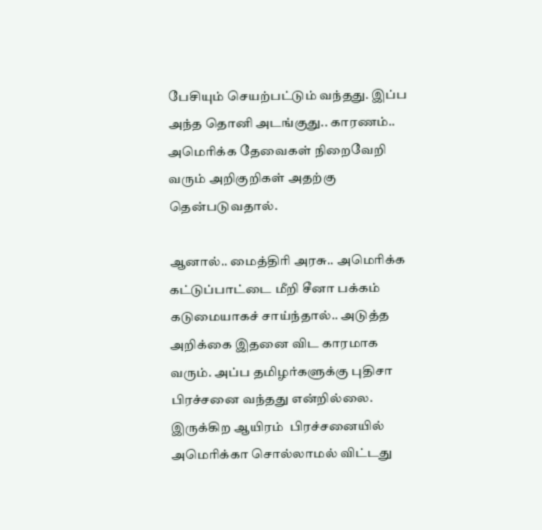பேசியும் செயற்பட்டும் வந்தது. இப்ப அந்த தொனி அடங்குது.. காரணம்.. அமெரிக்க தேவைகள் நிறைவேறி வரும் அறிகுறிகள் அதற்கு தென்படுவதால்.

ஆனால்.. மைத்திரி அரசு.. அமெரிக்க கட்டுப்பாட்டை மீறி சீனா பக்கம் கடுமையாகச் சாய்ந்தால்.. அடுத்த அறிக்கை இதனை விட காரமாக வரும். அப்ப தமிழர்களுக்கு புதிசா பிரச்சனை வந்தது என்றில்லை. இருக்கிற ஆயிரம்  பிரச்சனையில் அமெரிக்கா சொல்லாமல் விட்டது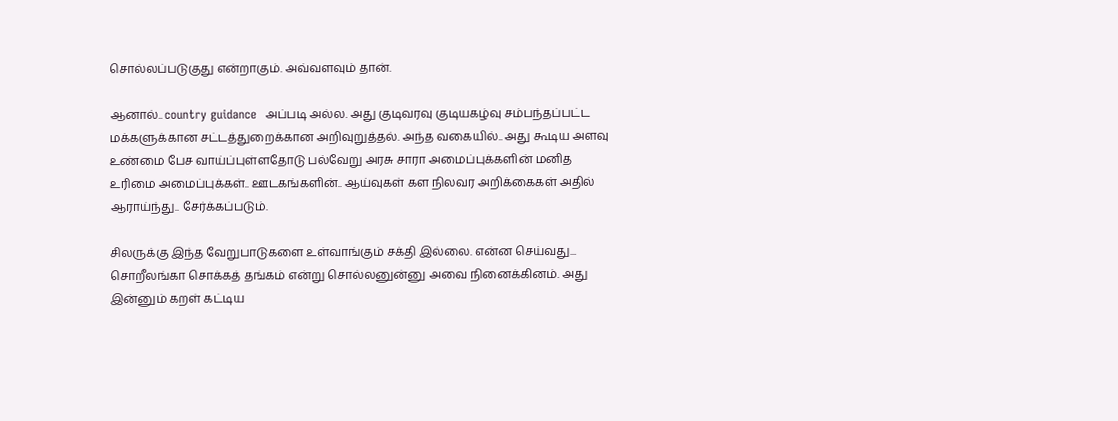சொல்லப்படுகுது என்றாகும். அவ்வளவும் தான்.

ஆனால்.. country guidance  அப்படி அல்ல. அது குடிவரவு குடியகழ்வு சம்பந்தப்பட்ட மக்களுக்கான சட்டத்துறைக்கான அறிவுறுத்தல். அந்த வகையில்.. அது கூடிய அளவு உண்மை பேச வாய்ப்புள்ளதோடு பல்வேறு அரசு சாரா அமைப்புக்களின் மனித உரிமை அமைப்புக்கள்.. ஊடகங்களின்.. ஆய்வுகள் கள நிலவர அறிக்கைகள் அதில் ஆராய்ந்து.. சேர்க்கப்படும்.

சிலருக்கு இந்த வேறுபாடுகளை உள்வாங்கும் சக்தி இல்லை. என்ன செய்வது... சொறீலங்கா சொக்கத் தங்கம் என்று சொல்லனுன்னு அவை நினைக்கினம். அது இன்னும் கறள் கட்டிய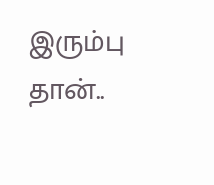இரும்பு தான்..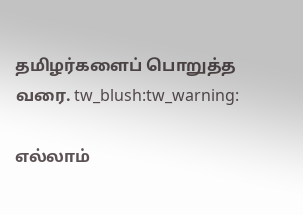தமிழர்களைப் பொறுத்த வரை. tw_blush:tw_warning:

எல்லாம்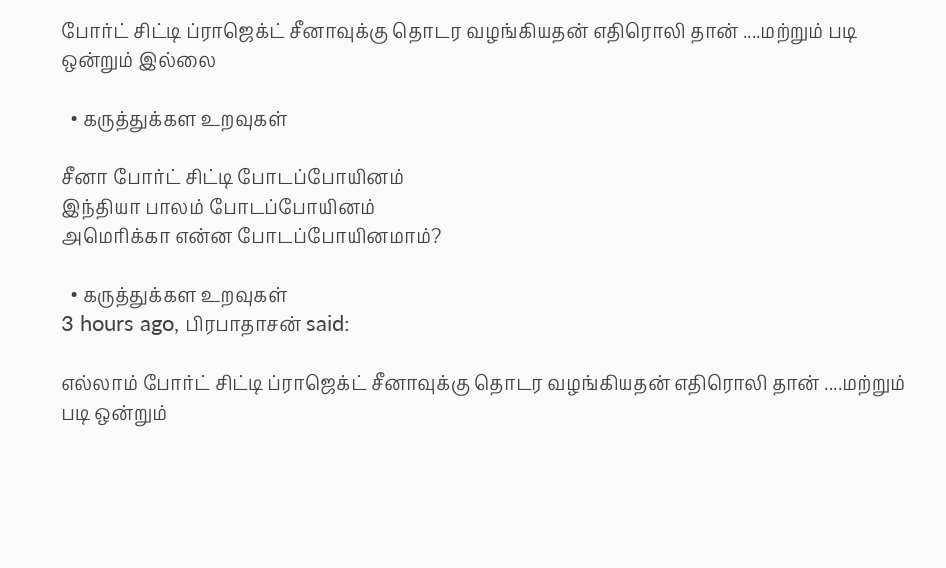போர்ட் சிட்டி ப்ராஜெக்ட் சீனாவுக்கு தொடர வழங்கியதன் எதிரொலி தான் ....மற்றும் படி ஒன்றும் இல்லை

  • கருத்துக்கள உறவுகள்

சீனா போர்ட் சிட்டி போடப்போயினம்
இந்தியா பாலம் போடப்போயினம்
அமெரிக்கா என்ன போடப்போயினமாம்?

  • கருத்துக்கள உறவுகள்
3 hours ago, பிரபாதாசன் said:

எல்லாம் போர்ட் சிட்டி ப்ராஜெக்ட் சீனாவுக்கு தொடர வழங்கியதன் எதிரொலி தான் ....மற்றும் படி ஒன்றும்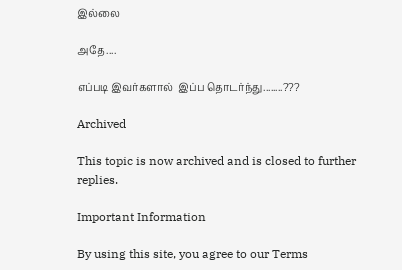இல்லை

அதே....

எப்படி இவர்களால்  இப்ப தொடர்ந்து........???

Archived

This topic is now archived and is closed to further replies.

Important Information

By using this site, you agree to our Terms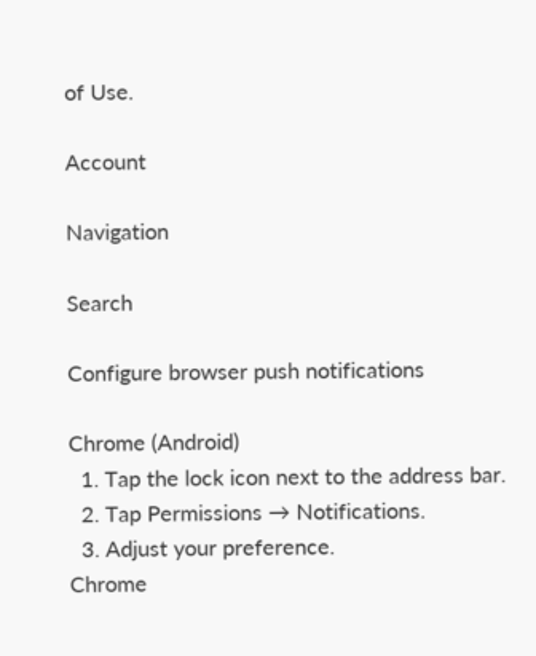of Use.

Account

Navigation

Search

Configure browser push notifications

Chrome (Android)
  1. Tap the lock icon next to the address bar.
  2. Tap Permissions → Notifications.
  3. Adjust your preference.
Chrome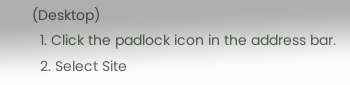(Desktop)
  1. Click the padlock icon in the address bar.
  2. Select Site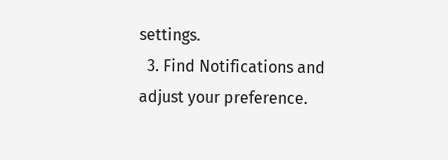settings.
  3. Find Notifications and adjust your preference.